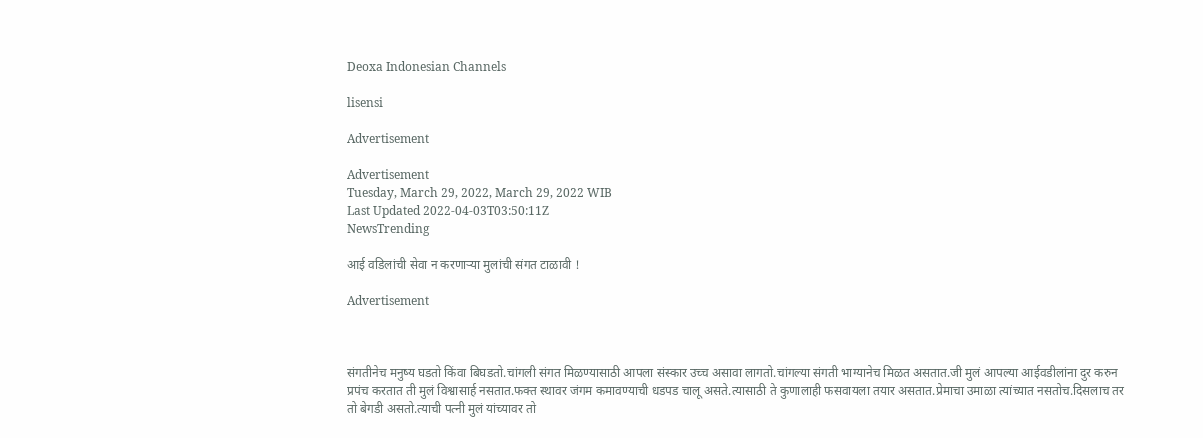Deoxa Indonesian Channels

lisensi

Advertisement

Advertisement
Tuesday, March 29, 2022, March 29, 2022 WIB
Last Updated 2022-04-03T03:50:11Z
NewsTrending

आई वडिलांची सेवा न करणाऱ्या मुलांची संगत टाळावी !

Advertisement



संगतीनेच मनुष्य घडतो किंवा बिघडतो.चांगली संगत मिळण्यासाठी आपला संस्कार उच्च असावा लागतो.चांगल्या संगती भाग्यानेच मिळत असतात.जी मुलं आपल्या आईवडीलांना दुर करुन प्रपंच करतात ती मुलं विश्वासार्ह नसतात.फक्त स्थावर जंगम कमावण्याची धडपड चालू असते.त्यासाठी ते कुणालाही फसवायला तयार असतात.प्रेमाचा उमाळा त्यांच्यात नसतोच.दिसलाच तर तो बेगडी असतो.त्याची पत्नी मुलं यांच्यावर तो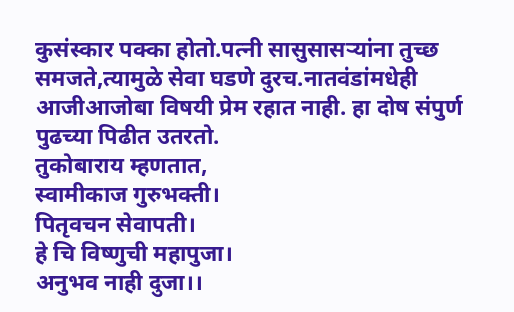कुसंस्कार पक्का होतो.पत्नी सासुसासऱ्यांना तुच्छ समजते,त्यामुळे सेवा घडणे दुरच.नातवंडांमधेही आजीआजोबा विषयी प्रेम रहात नाही. हा दोष संपुर्ण पुढच्या पिढीत उतरतो.
तुकोबाराय म्हणतात,
स्वामीकाज गुरुभक्ती।
पितृवचन सेवापती।
हे चि विष्णुची महापुजा।
अनुभव नाही दुजा।।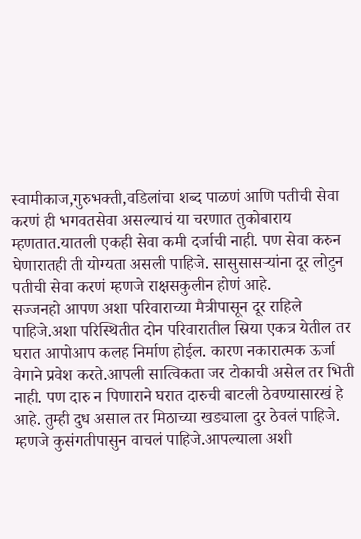स्वामीकाज,गुरुभक्ती,वडिलांचा शब्द पाळणं आणि पतीची सेवा करणं ही भगवतसेवा असल्याचं या चरणात तुकोबाराय म्हणतात.यातली एकही सेवा कमी दर्जाची नाही. पण सेवा करुन घेणारातही ती योग्यता असली पाहिजे. सासुसासऱ्यांना दूर लोटुन पतीची सेवा करणं म्हणजे राक्षसकुलीन होणं आहे.
सज्जनहो आपण अशा परिवाराच्या मैत्रीपासून दूर राहिले पाहिजे.अशा परिस्थितीत दोन परिवारातील स्रिया एकत्र येतील तर घरात आपोआप कलह निर्माण होईल. कारण नकारात्मक ऊर्जा वेगाने प्रवेश करते.आपली सात्विकता जर टोकाची असेल तर भिती नाही. पण दारु न पिणाराने घरात दारुची बाटली ठेवण्यासारखं हे आहे. तुम्ही दुध असाल तर मिठाच्या खड्याला दुर ठेवलं पाहिजे. म्हणजे कुसंगतीपासुन वाचलं पाहिजे.आपल्याला अशी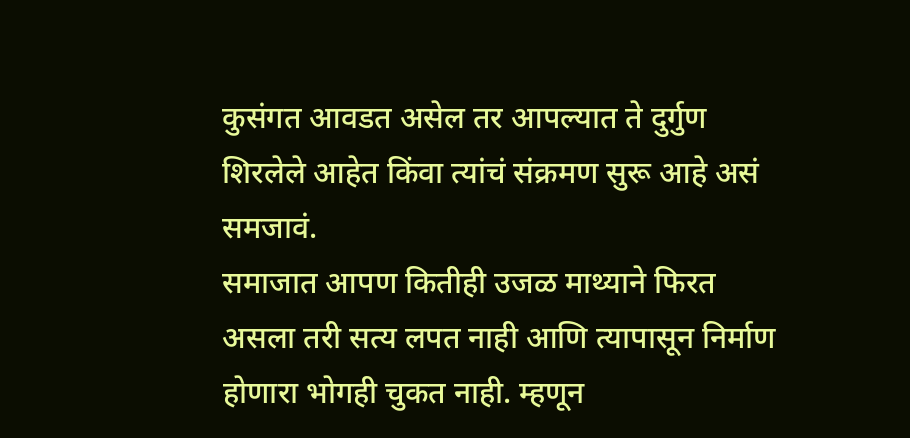कुसंगत आवडत असेल तर आपल्यात ते दुर्गुण शिरलेले आहेत किंवा त्यांचं संक्रमण सुरू आहे असं समजावं.
समाजात आपण कितीही उजळ माथ्याने फिरत असला तरी सत्य लपत नाही आणि त्यापासून निर्माण होणारा भोगही चुकत नाही. म्हणून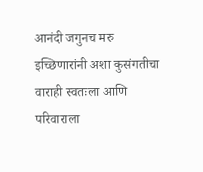आनंदी जगुनच मरु इच्छिणारांनी अशा कुसंगतीचा वाराही स्वतःला आणि परिवाराला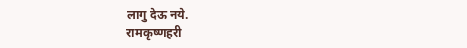लागु देऊ नये.
रामकृष्णहरी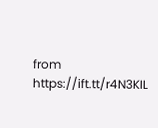from https://ift.tt/r4N3KIL